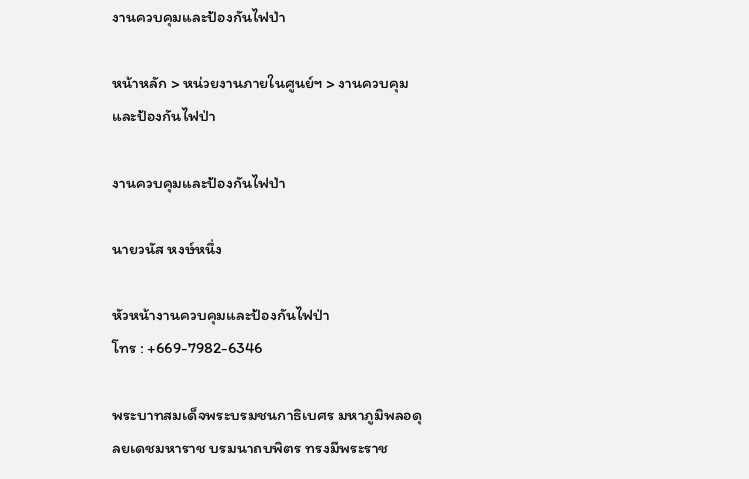งานควบคุมและป้องกันไฟป่า

หน้าหลัก > หน่วยงานภายในศูนย์ฯ > งานควบคุมและป้องกันไฟป่า

งานควบคุมและป้องกันไฟป่า

นายวนัส หงษ์หนึ่ง

หัวหน้างานควบคุมและป้องกันไฟป่า
โทร : +669-7982-6346

พระบาทสมเด็จพระบรมชนกาธิเบศร มหาภูมิพลอดุลยเดชมหาราช บรมนาถบพิตร ทรงมีพระราช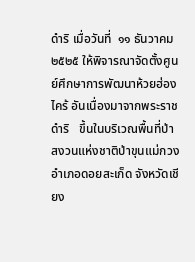ดำริ เมื่อวันที่  ๑๑ ธันวาคม  ๒๕๒๕ ให้พิจารณาจัดตั้งศูนย์ศึกษาการพัฒนาห้วยฮ่องไคร้ อันเนื่องมาจากพระราชดำริ   ขึ้นในบริเวณพื้นที่ป่าสงวนแห่งชาติป่าขุนแม่กวง  อำเภอดอยสะเก็ด จังหวัดเชียง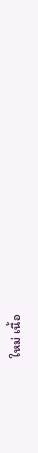ใหม่ เนื้อ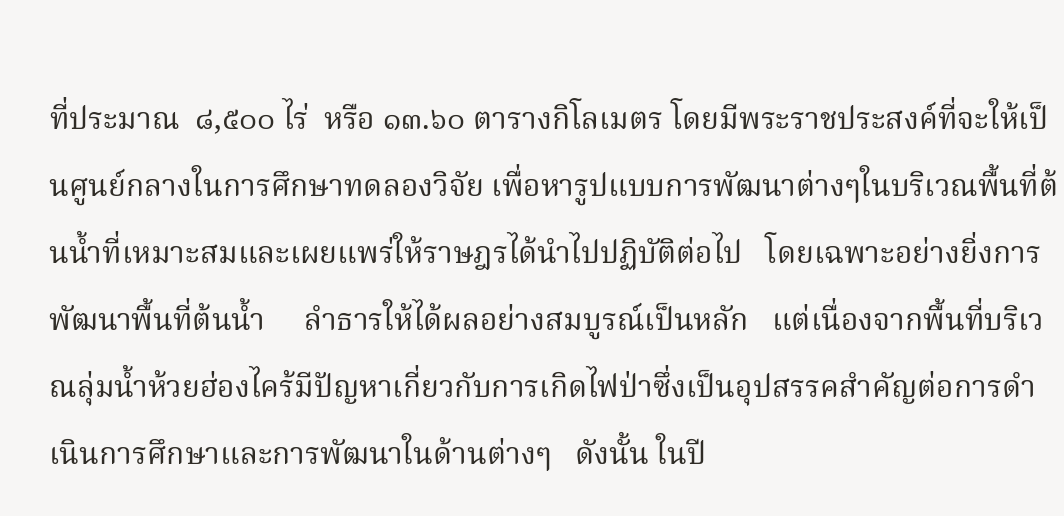ที่ประมาณ  ๘,๕๐๐ ไร่  หรือ ๑๓.๖๐ ตารางกิโลเมตร โดยมีพระราชประสงค์ที่จะให้เป็นศูนย์กลางในการศึกษาทดลองวิจัย เพื่อหารูปแบบการพัฒนาต่างๆในบริเวณพื้นที่ต้นน้ำที่เหมาะสมและเผยแพร่ให้ราษฎรได้นำไปปฏิบัติต่อไป   โดยเฉพาะอย่างยิ่งการพัฒนาพื้นที่ต้นน้ำ     ลำธารให้ได้ผลอย่างสมบูรณ์เป็นหลัก   แต่เนื่องจากพื้นที่บริเวณลุ่มน้ำห้วยฮ่องไคร้มีปัญหาเกี่ยวกับการเกิดไฟป่าซึ่งเป็นอุปสรรคสำคัญต่อการดำเนินการศึกษาและการพัฒนาในด้านต่างๆ   ดังนั้น ในปี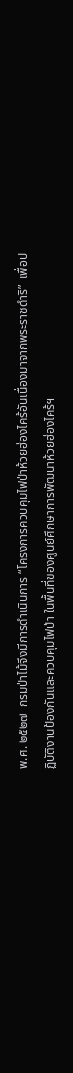พ.ศ. ๒๕๒๗  กรมป่าไม้จึงมีการดำเนินการ “โครงการควบคุมไฟป่าห้วยฮ่องไคร้อันเนื่องมาจากพระราชดำริ”  เพื่อปฏิบัติงานป้องกันและควบคุมไฟป่า ในพื้นที่ของศูนย์ศึกษาการพัฒนาห้วยฮ่องไคร้ฯ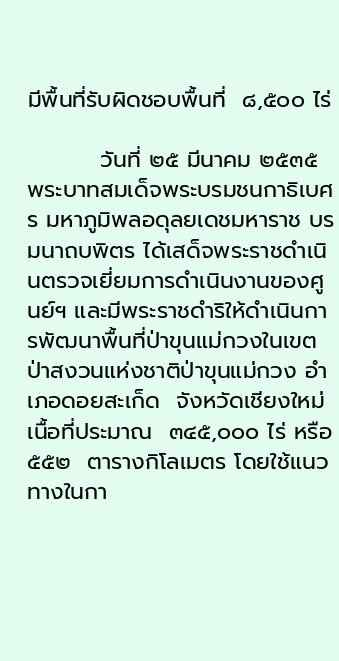มีพื้นที่รับผิดชอบพื้นที่  ๘,๕๐๐ ไร่

         วันที่ ๒๕ มีนาคม ๒๕๓๕ พระบาทสมเด็จพระบรมชนกาธิเบศร มหาภูมิพลอดุลยเดชมหาราช บรมนาถบพิตร ได้เสด็จพระราชดำเนินตรวจเยี่ยมการดำเนินงานของศูนย์ฯ และมีพระราชดำริให้ดำเนินการพัฒนาพื้นที่ป่าขุนแม่กวงในเขตป่าสงวนแห่งชาติป่าขุนแม่กวง อำเภอดอยสะเก็ด  จังหวัดเชียงใหม่  เนื้อที่ประมาณ  ๓๔๕,๐๐๐ ไร่ หรือ ๕๕๒  ตารางกิโลเมตร โดยใช้แนวทางในกา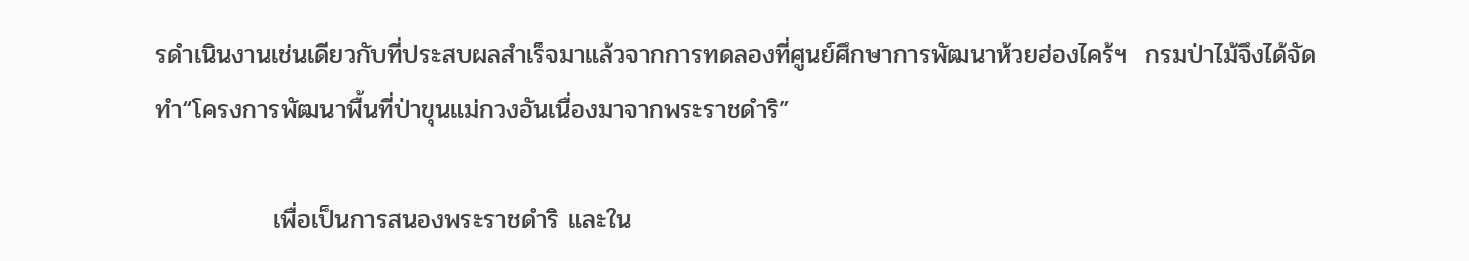รดำเนินงานเช่นเดียวกับที่ประสบผลสำเร็จมาแล้วจากการทดลองที่ศูนย์ศึกษาการพัฒนาห้วยฮ่องไคร้ฯ  กรมป่าไม้จึงได้จัดทำ“โครงการพัฒนาพื้นที่ป่าขุนแม่กวงอันเนื่องมาจากพระราชดำริ”

             เพื่อเป็นการสนองพระราชดำริ และใน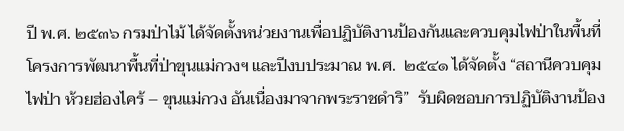ปี พ.ศ. ๒๕๓๖ กรมป่าไม้ ได้จัดตั้งหน่วยงานเพื่อปฏิบัติงานป้องกันและควบคุมไฟป่าในพื้นที่โครงการพัฒนาพื้นที่ป่าขุนแม่กวงฯ และปีงบประมาณ พ.ศ.  ๒๕๔๑ ได้จัดตั้ง “สถานีควบคุมไฟป่า ห้วยฮ่องไคร้ – ขุนแม่กวง อันเนื่องมาจากพระราชดำริ”  รับผิดชอบการปฏิบัติงานป้อง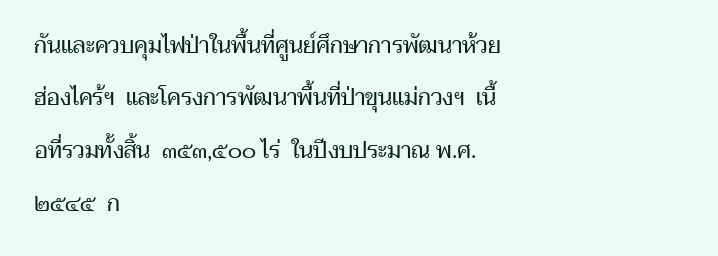กันและควบคุมไฟป่าในพื้นที่ศูนย์ศึกษาการพัฒนาห้วยฮ่องไคร้ฯ  และโครงการพัฒนาพื้นที่ป่าขุนแม่กวงฯ  เนื้อที่รวมทั้งสิ้น  ๓๕๓,๕๐๐ ไร่  ในปีงบประมาณ พ.ศ. ๒๕๔๕  ก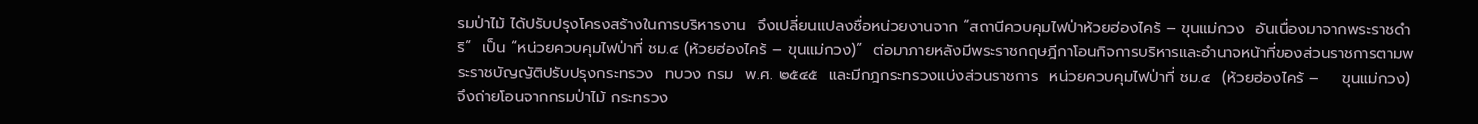รมป่าไม้ ได้ปรับปรุงโครงสร้างในการบริหารงาน  จึงเปลี่ยนแปลงชื่อหน่วยงานจาก “สถานีควบคุมไฟป่าห้วยฮ่องไคร้ – ขุนแม่กวง  อันเนื่องมาจากพระราชดำริ”  เป็น “หน่วยควบคุมไฟป่าที่ ชม.๔ (ห้วยฮ่องไคร้ – ขุนแม่กวง)”  ต่อมาภายหลังมีพระราชกฤษฎีกาโอนกิจการบริหารและอำนาจหน้าที่ของส่วนราชการตามพระราชบัญญัติปรับปรุงกระทรวง  ทบวง กรม  พ.ศ. ๒๕๔๕  และมีกฎกระทรวงแบ่งส่วนราชการ  หน่วยควบคุมไฟป่าที่ ชม.๔  (ห้วยฮ่องไคร้ –    ขุนแม่กวง) จึงถ่ายโอนจากกรมป่าไม้ กระทรวง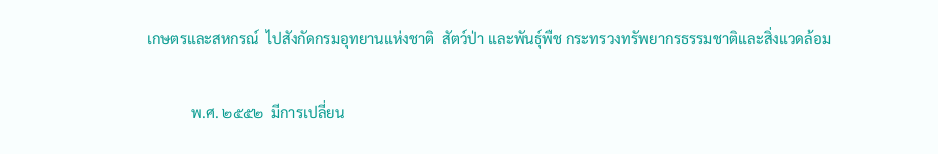เกษตรและสหกรณ์  ไปสังกัดกรมอุทยานแห่งชาติ  สัตว์ป่า และพันธุ์พืช กระทรวงทรัพยากรธรรมชาติและสิ่งแวดล้อม

            พ.ศ. ๒๕๕๒  มีการเปลี่ยน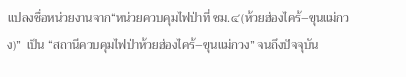แปลงชื่อหน่วยงานจาก“หน่วยควบคุมไฟป่าที่ ชม.๔(ห้วยฮ่องไคร้–ขุนแม่กวง)”  เป็น “สถานีควบคุมไฟป่าห้วยฮ่องไคร้–ขุนแม่กวง” จนถึงปัจจุบัน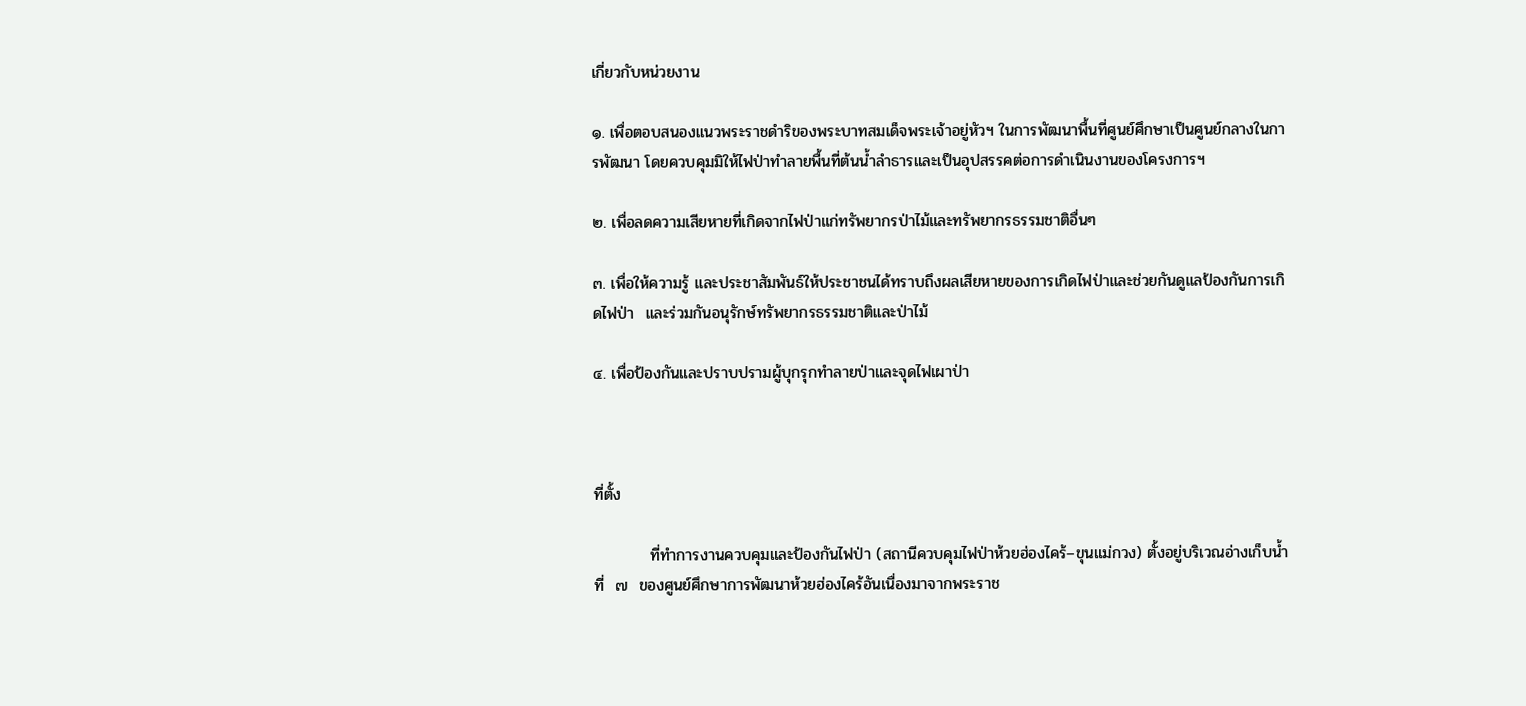เกี่ยวกับหน่วยงาน

๑. เพื่อตอบสนองแนวพระราชดำริของพระบาทสมเด็จพระเจ้าอยู่หัวฯ ในการพัฒนาพื้นที่ศูนย์ศึกษาเป็นศูนย์กลางในการพัฒนา โดยควบคุมมิให้ไฟป่าทำลายพื้นที่ต้นน้ำลำธารและเป็นอุปสรรคต่อการดำเนินงานของโครงการฯ

๒. เพื่อลดความเสียหายที่เกิดจากไฟป่าแก่ทรัพยากรป่าไม้และทรัพยากรธรรมชาติอื่นๆ

๓. เพื่อให้ความรู้ และประชาสัมพันธ์ให้ประชาชนได้ทราบถึงผลเสียหายของการเกิดไฟป่าและช่วยกันดูแลป้องกันการเกิดไฟป่า  และร่วมกันอนุรักษ์ทรัพยากรธรรมชาติและป่าไม้

๔. เพื่อป้องกันและปราบปรามผู้บุกรุกทำลายป่าและจุดไฟเผาป่า



ที่ตั้ง

          ที่ทำการงานควบคุมและป้องกันไฟป่า (สถานีควบคุมไฟป่าห้วยฮ่องไคร้–ขุนแม่กวง) ตั้งอยู่บริเวณอ่างเก็บน้ำที่  ๗  ของศูนย์ศึกษาการพัฒนาห้วยฮ่องไคร้อันเนื่องมาจากพระราช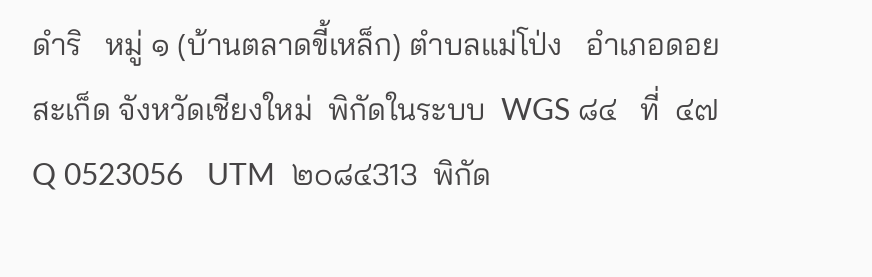ดำริ   หมู่ ๑ (บ้านตลาดขี้เหล็ก) ตำบลแม่โป่ง   อำเภอดอยสะเก็ด จังหวัดเชียงใหม่  พิกัดในระบบ  WGS ๘๔   ที่  ๔๗ Q 0523056   UTM  ๒๐๘๔313  พิกัด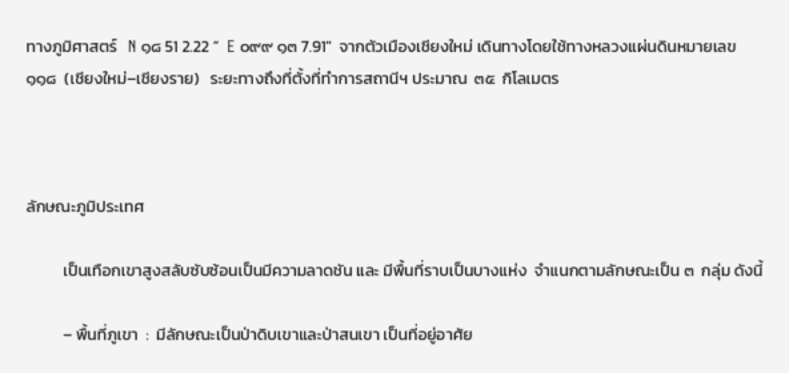ทางภูมิศาสตร์   N ๑๘ 51 2.22 ”  E ๐๙๙ ๑๓ 7.91″  จากตัวเมืองเชียงใหม่ เดินทางโดยใช้ทางหลวงแผ่นดินหมายเลข ๑๑๘  (เชียงใหม่–เชียงราย)   ระยะทางถึงที่ตั้งที่ทำการสถานีฯ ประมาณ  ๓๕  กิโลเมตร



ลักษณะภูมิประเทศ

          เป็นเทือกเขาสูงสลับซับซ้อนเป็นมีความลาดชัน และ มีพื้นที่ราบเป็นบางแห่ง  จำแนกตามลักษณะเป็น ๓  กลุ่ม ดังนี้

          – พื้นที่ภูเขา  :  มีลักษณะเป็นป่าดิบเขาและป่าสนเขา เป็นที่อยู่อาศัย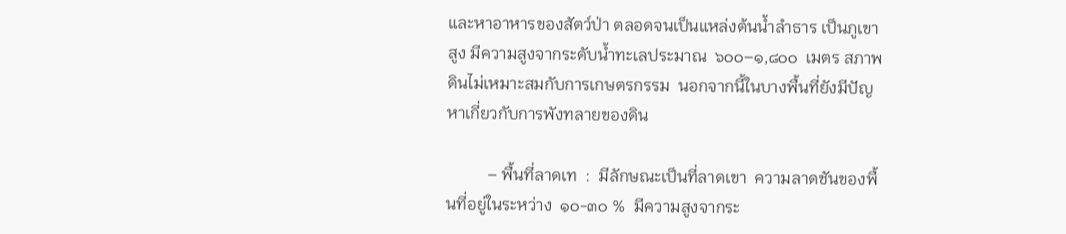และหาอาหารของสัตว์ป่า ตลอดจนเป็นแหล่งต้นน้ำลำธาร เป็นภูเขาสูง มีความสูงจากระดับน้ำทะเลประมาณ  ๖๐๐–๑,๘๐๐  เมตร สภาพดินไม่เหมาะสมกับการเกษตรกรรม  นอกจากนี้ในบางพื้นที่ยังมีปัญหาเกี่ยวกับการพังทลายของดิน

          – พื้นที่ลาดเท  :  มีลักษณะเป็นที่ลาดเขา  ความลาดชันของพื้นที่อยู่ในระหว่าง  ๑๐-๓๐ %  มีความสูงจากระ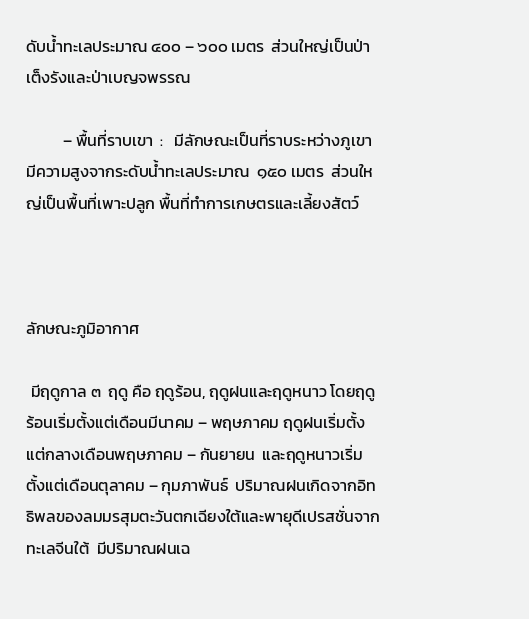ดับน้ำทะเลประมาณ ๔๐๐ – ๖๐๐ เมตร  ส่วนใหญ่เป็นป่าเต็งรังและป่าเบญจพรรณ

          – พื้นที่ราบเขา  :   มีลักษณะเป็นที่ราบระหว่างภูเขา  มีความสูงจากระดับน้ำทะเลประมาณ  ๑๕๐ เมตร  ส่วนใหญ่เป็นพื้นที่เพาะปลูก พื้นที่ทำการเกษตรและเลี้ยงสัตว์



ลักษณะภูมิอากาศ

 มีฤดูกาล ๓  ฤดู คือ ฤดูร้อน, ฤดูฝนและฤดูหนาว โดยฤดูร้อนเริ่มตั้งแต่เดือนมีนาคม – พฤษภาคม ฤดูฝนเริ่มตั้งแต่กลางเดือนพฤษภาคม – กันยายน  และฤดูหนาวเริ่มตั้งแต่เดือนตุลาคม – กุมภาพันธ์  ปริมาณฝนเกิดจากอิทธิพลของลมมรสุมตะวันตกเฉียงใต้และพายุดีเปรสชั่นจากทะเลจีนใต้  มีปริมาณฝนเฉ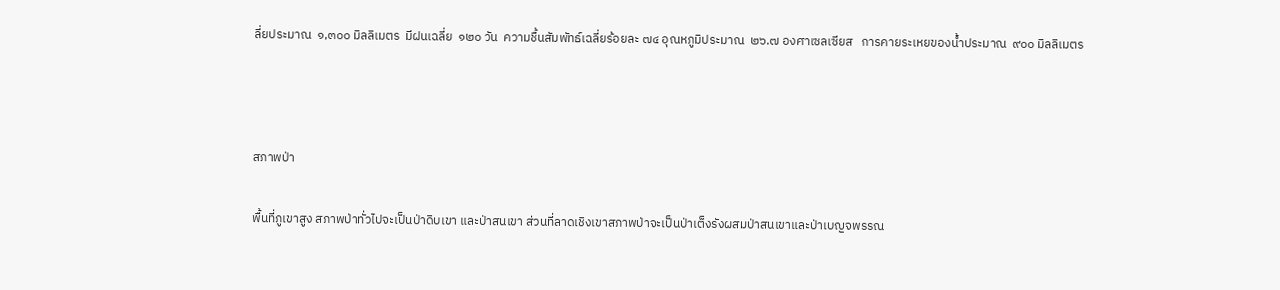ลี่ยประมาณ  ๑,๓๐๐ มิลลิเมตร  มีฝนเฉลี่ย  ๑๒๐ วัน  ความชื้นสัมพัทธ์เฉลี่ยร้อยละ ๗๔ อุณหภูมิประมาณ  ๒๖.๗ องศาเซลเซียส   การคายระเหยของน้ำประมาณ  ๙๐๐ มิลลิเมตร



สภาพป่า

พื้นที่ภูเขาสูง สภาพป่าทั่วไปจะเป็นป่าดิบเขา และป่าสนเขา ส่วนที่ลาดเชิงเขาสภาพป่าจะเป็นป่าเต็งรังผสมป่าสนเขาและป่าเบญจพรรณ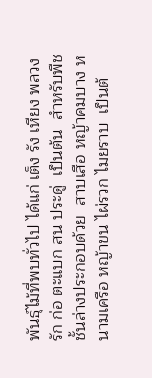พันธุ์ไม้ที่พบทั่วไป ได้แก่ เต็ง รัง เหียง พลวง รัก ก่อ ตะแบก สน ประดู่  เป็นต้น  สำหรับพืช ชั้นล่างประกอบด้วย  สาบเสือ หญ้าคมบาง หนามเครือ หญ้าขน ไผ่รวก ไมยราบ  เป็นต้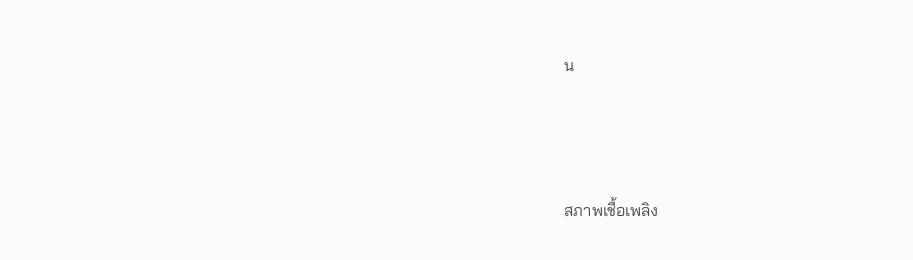น



สภาพเชื้อเพลิง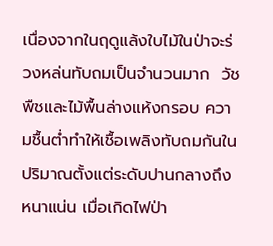เนื่องจากในฤดูแล้งใบไม้ในป่าจะร่วงหล่นทับถมเป็นจำนวนมาก  วัชพืชและไม้พื้นล่างแห้งกรอบ ความชื้นต่ำทำให้เชื้อเพลิงทับถมกันในปริมาณตั้งแต่ระดับปานกลางถึงหนาแน่น เมื่อเกิดไฟป่า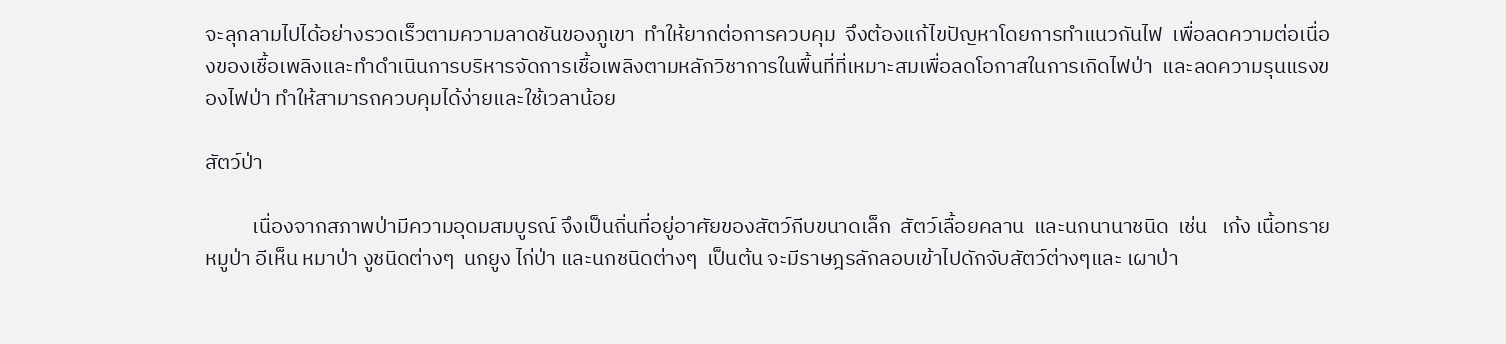จะลุกลามไปได้อย่างรวดเร็วตามความลาดชันของภูเขา  ทำให้ยากต่อการควบคุม  จึงต้องแก้ไขปัญหาโดยการทำแนวกันไฟ  เพื่อลดความต่อเนื่องของเชื้อเพลิงและทำดำเนินการบริหารจัดการเชื้อเพลิงตามหลักวิชาการในพื้นที่ที่เหมาะสมเพื่อลดโอกาสในการเกิดไฟป่า  และลดความรุนแรงของไฟป่า ทำให้สามารถควบคุมได้ง่ายและใช้เวลาน้อย

สัตว์ป่า

          เนื่องจากสภาพป่ามีความอุดมสมบูรณ์ จึงเป็นถิ่นที่อยู่อาศัยของสัตว์กีบขนาดเล็ก  สัตว์เลื้อยคลาน  และนกนานาชนิด  เช่น   เก้ง เนื้อทราย หมูป่า อีเห็น หมาป่า งูชนิดต่างๆ  นกยูง ไก่ป่า และนกชนิดต่างๆ  เป็นต้น จะมีราษฎรลักลอบเข้าไปดักจับสัตว์ต่างๆและ เผาป่า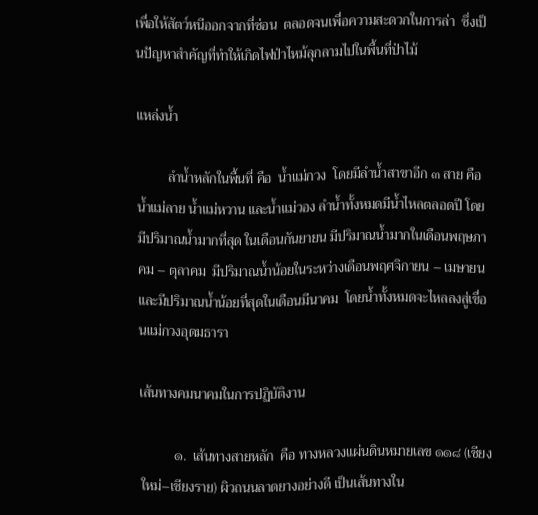เพื่อให้สัตว์หนีออกจากที่ซ่อน  ตลอดจนเพื่อความสะดวกในการล่า  ซึ่งเป็นปัญหาสำคัญที่ทำให้เกิดไฟป่าไหม้ลุกลามไปในพื้นที่ป่าไม้

แหล่งน้ำ

         ลำน้ำหลักในพื้นที่ คือ  น้ำแม่กวง  โดยมีลำน้ำสาขาอีก ๓ สาย คือน้ำแม่ลาย น้ำแม่หวาน และน้ำแม่วอง ลำน้ำทั้งหมดมีน้ำไหลตลอดปี โดยมีปริมาณน้ำมากที่สุด ในเดือนกันยายน มีปริมาณน้ำมากในเดือนพฤษภาคม – ตุลาคม  มีปริมาณน้ำน้อยในระหว่างเดือนพฤศจิกายน – เมษายน  และมีปริมาณน้ำน้อยที่สุดในเดือนมีนาคม  โดยน้ำทั้งหมดจะไหลลงสู่เขื่อนแม่กวงอุดมธารา

เส้นทางคมนาคมในการปฏิบัติงาน

          ๑.  เส้นทางสายหลัก  คือ ทางหลวงแผ่นดินหมายเลข ๑๑๘ (เชียงใหม่–เชียงราย) ผิวถนนลาดยางอย่างดี เป็นเส้นทางใน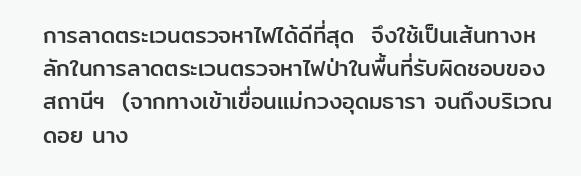การลาดตระเวนตรวจหาไฟได้ดีที่สุด  จึงใช้เป็นเส้นทางหลักในการลาดตระเวนตรวจหาไฟป่าในพื้นที่รับผิดชอบของสถานีฯ  (จากทางเข้าเขื่อนแม่กวงอุดมธารา จนถึงบริเวณดอย นาง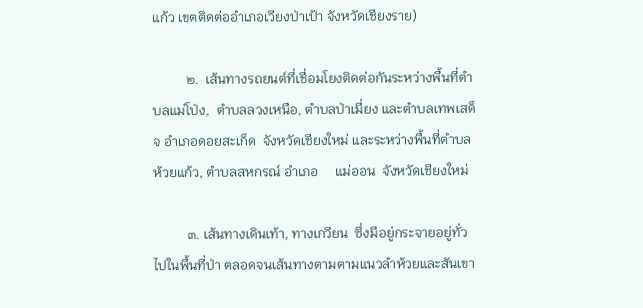แก้ว เขตติดต่ออำเภอเวียงป่าเป้า จังหวัดเชียงราย)

          ๒.  เส้นทางรถยนต์ที่เชื่อมโยงติดต่อกันระหว่างพื้นที่ตำบลแม่โป่ง,  ตำบลลวงเหนือ, ตำบลป่าเมี่ยง และตำบลเทพเสด็จ อำเภอดอยสะเก็ด  จังหวัดเชียงใหม่ และระหว่างพื้นที่ตำบลห้วยแก้ว, ตำบลสหกรณ์ อำเภอ     แม่ออน  จังหวัดเชียงใหม่

          ๓. เส้นทางเดินเท้า, ทางเกวียน  ซึ่งมีอยู่กระจายอยู่ทั่วไปในพื้นที่ป่า ตลอดจนเส้นทางตามตามแนวลำห้วยและสันเขา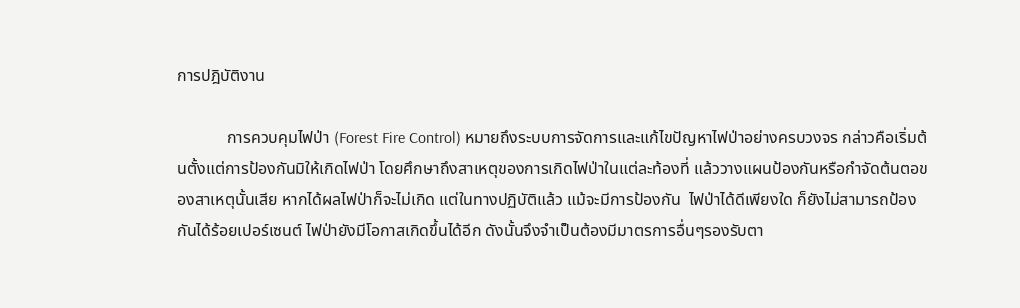การปฎิบัติงาน

            การควบคุมไฟป่า (Forest Fire Control) หมายถึงระบบการจัดการและแก้ไขปัญหาไฟป่าอย่างครบวงจร กล่าวคือเริ่มต้นตั้งแต่การป้องกันมิให้เกิดไฟป่า โดยศึกษาถึงสาเหตุของการเกิดไฟป่าในแต่ละท้องที่ แล้ววางแผนป้องกันหรือกำจัดต้นตอของสาเหตุนั้นเสีย หากได้ผลไฟป่าก็จะไม่เกิด แต่ในทางปฏิบัติแล้ว แม้จะมีการป้องกัน  ไฟป่าได้ดีเพียงใด ก็ยังไม่สามารถป้องกันได้ร้อยเปอร์เซนต์ ไฟป่ายังมีโอกาสเกิดขึ้นได้อีก ดังนั้นจึงจำเป็นต้องมีมาตรการอื่นๆรองรับตา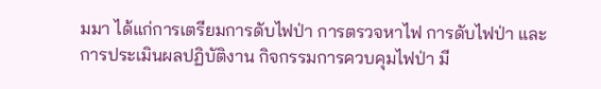มมา ได้แก่การเตรียมการดับไฟป่า การตรวจหาไฟ การดับไฟป่า และการประเมินผลปฏิบัติงาน กิจกรรมการควบคุมไฟป่า มี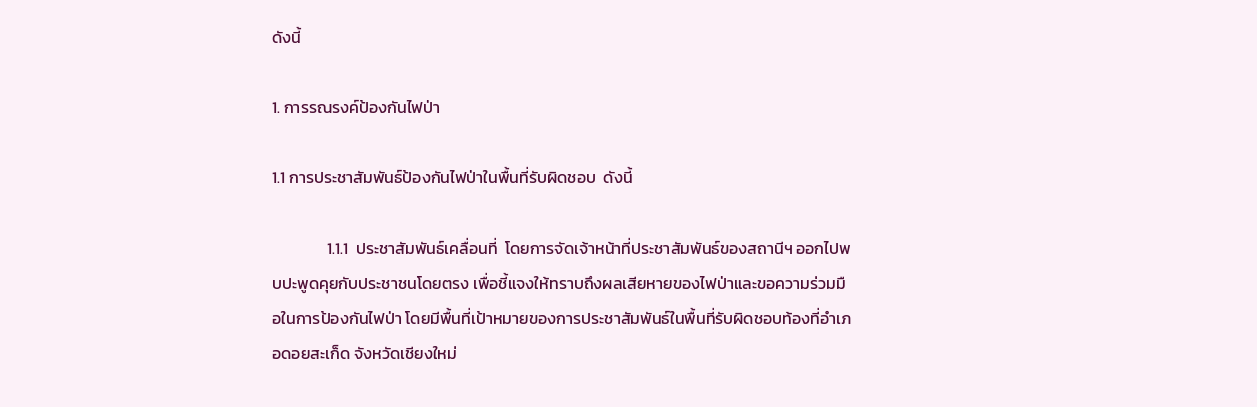ดังนี้

1. การรณรงค์ป้องกันไฟป่า

1.1 การประชาสัมพันธ์ป้องกันไฟป่าในพื้นที่รับผิดชอบ  ดังนี้

               1.1.1  ประชาสัมพันธ์เคลื่อนที่  โดยการจัดเจ้าหน้าที่ประชาสัมพันธ์ของสถานีฯ ออกไปพบปะพูดคุยกับประชาชนโดยตรง เพื่อชี้แจงให้ทราบถึงผลเสียหายของไฟป่าและขอความร่วมมือในการป้องกันไฟป่า โดยมีพื้นที่เป้าหมายของการประชาสัมพันธ์ในพื้นที่รับผิดชอบท้องที่อำเภอดอยสะเก็ด จังหวัดเชียงใหม่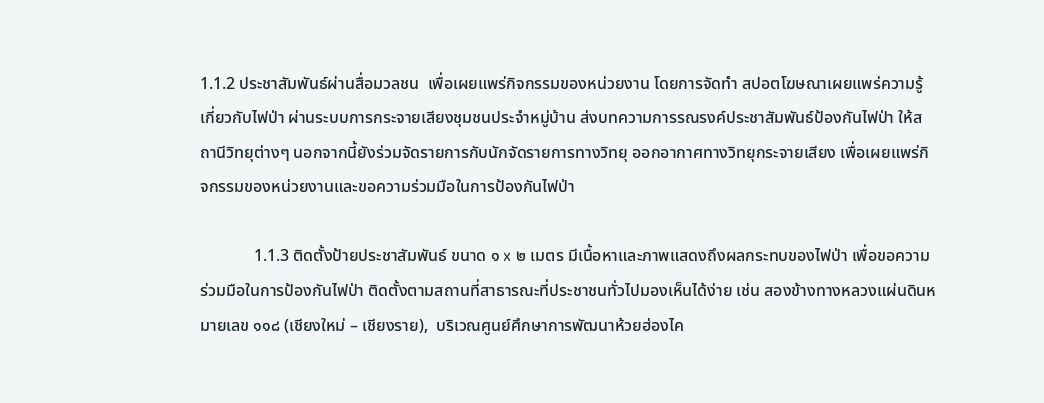1.1.2 ประชาสัมพันธ์ผ่านสื่อมวลชน  เพื่อเผยแพร่กิจกรรมของหน่วยงาน โดยการจัดทำ สปอตโฆษณาเผยแพร่ความรู้เกี่ยวกับไฟป่า ผ่านระบบการกระจายเสียงชุมชนประจำหมู่บ้าน ส่งบทความการรณรงค์ประชาสัมพันธ์ป้องกันไฟป่า ให้สถานีวิทยุต่างๆ นอกจากนี้ยังร่วมจัดรายการกับนักจัดรายการทางวิทยุ ออกอากาศทางวิทยุกระจายเสียง เพื่อเผยแพร่กิจกรรมของหน่วยงานและขอความร่วมมือในการป้องกันไฟป่า

             1.1.3 ติดตั้งป้ายประชาสัมพันธ์ ขนาด ๑ x ๒ เมตร มีเนื้อหาและภาพแสดงถึงผลกระทบของไฟป่า เพื่อขอความร่วมมือในการป้องกันไฟป่า ติดตั้งตามสถานที่สาธารณะที่ประชาชนทั่วไปมองเห็นได้ง่าย เช่น สองข้างทางหลวงแผ่นดินหมายเลข ๑๑๘ (เชียงใหม่ – เชียงราย),  บริเวณศูนย์ศึกษาการพัฒนาห้วยฮ่องไค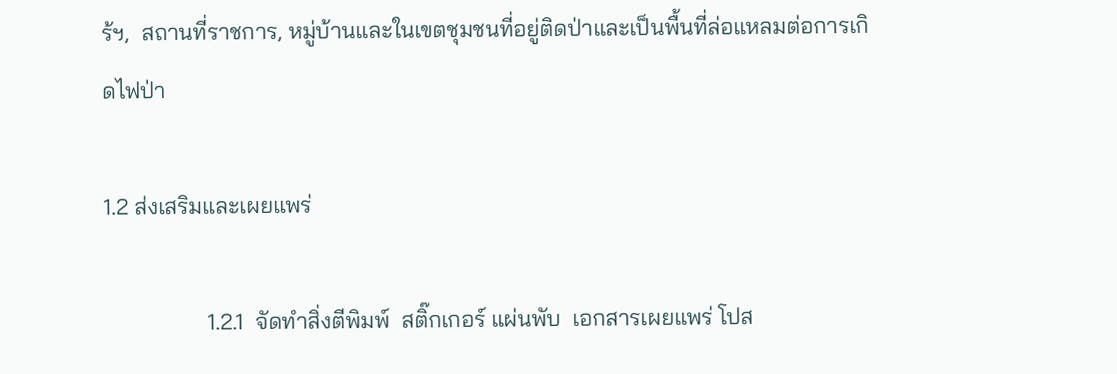ร้ฯ,  สถานที่ราชการ, หมู่บ้านและในเขตชุมชนที่อยู่ติดป่าและเป็นพื้นที่ล่อแหลมต่อการเกิดไฟป่า

1.2 ส่งเสริมและเผยแพร่

                  1.2.1  จัดทำสิ่งตีพิมพ์  สติ๊กเกอร์ แผ่นพับ  เอกสารเผยแพร่ โปส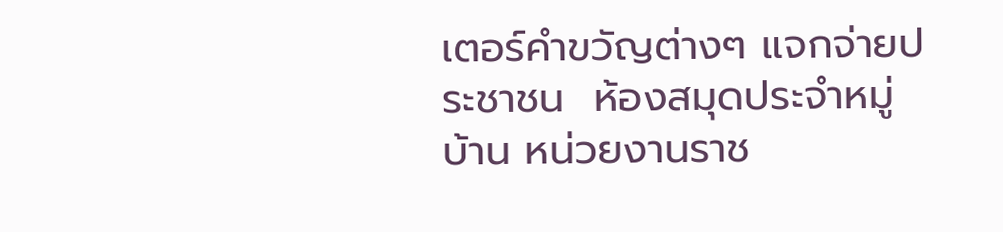เตอร์คำขวัญต่างๆ แจกจ่ายประชาชน  ห้องสมุดประจำหมู่บ้าน หน่วยงานราช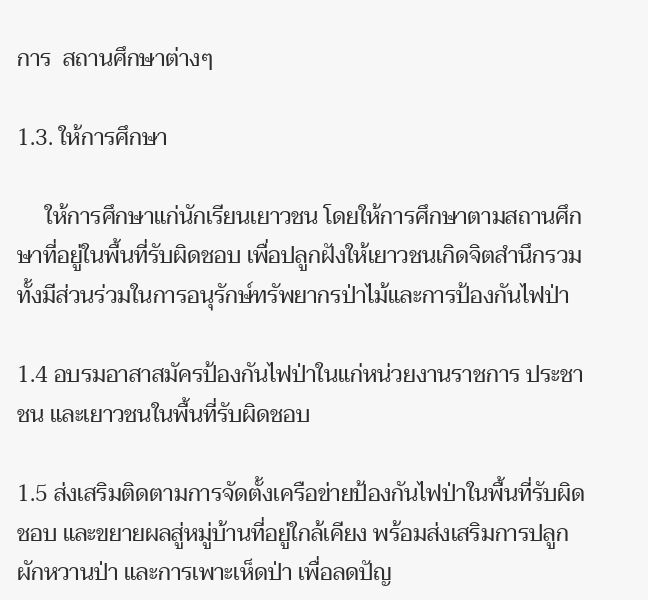การ  สถานศึกษาต่างๆ

1.3. ให้การศึกษา

     ให้การศึกษาแก่นักเรียนเยาวชน โดยให้การศึกษาตามสถานศึกษาที่อยู่ในพื้นที่รับผิดชอบ เพื่อปลูกฝังให้เยาวชนเกิดจิตสำนึกรวมทั้งมีส่วนร่วมในการอนุรักษ์ทรัพยากรป่าไม้และการป้องกันไฟป่า

1.4 อบรมอาสาสมัครป้องกันไฟป่าในแก่หน่วยงานราชการ ประชาชน และเยาวชนในพื้นที่รับผิดชอบ

1.5 ส่งเสริมติดตามการจัดตั้งเครือข่ายป้องกันไฟป่าในพื้นที่รับผิดชอบ และขยายผลสู่หมู่บ้านที่อยู่ใกล้เคียง พร้อมส่งเสริมการปลูกผักหวานป่า และการเพาะเห็ดป่า เพื่อลดปัญ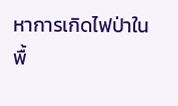หาการเกิดไฟป่าในพื้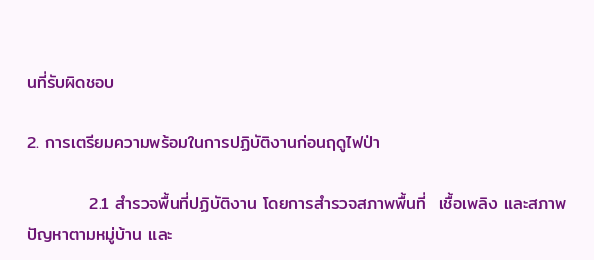นที่รับผิดชอบ

2. การเตรียมความพร้อมในการปฏิบัติงานก่อนฤดูไฟป่า

          2.1 สำรวจพื้นที่ปฏิบัติงาน โดยการสำรวจสภาพพื้นที่  เชื้อเพลิง และสภาพปัญหาตามหมู่บ้าน และ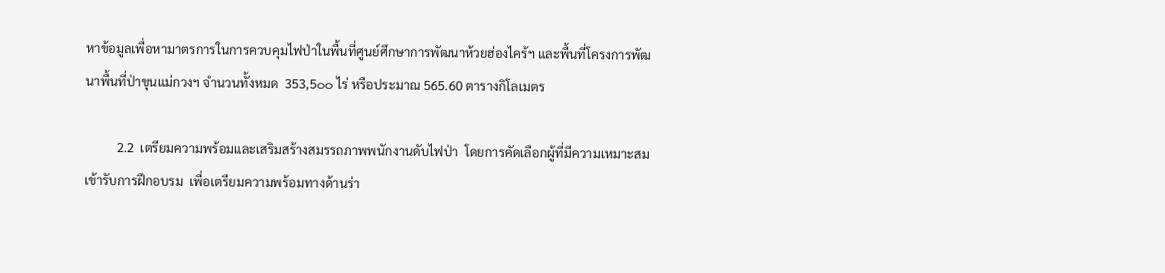หาข้อมูลเพื่อหามาตรการในการควบคุมไฟป่าในพื้นที่ศูนย์ศึกษาการพัฒนาห้วยฮ่องไคร้ฯ และพื้นที่โครงการพัฒนาพื้นที่ป่าขุนแม่กวงฯ จำนวนทั้งหมด  353,5๐๐ ไร่ หรือประมาณ 565.60 ตารางกิโลเมตร

          2.2  เตรียมความพร้อมและเสริมสร้างสมรรถภาพพนักงานดับไฟป่า  โดยการคัดเลือกผู้ที่มีความเหมาะสม  เข้ารับการฝึกอบรม  เพื่อเตรียมความพร้อมทางด้านร่า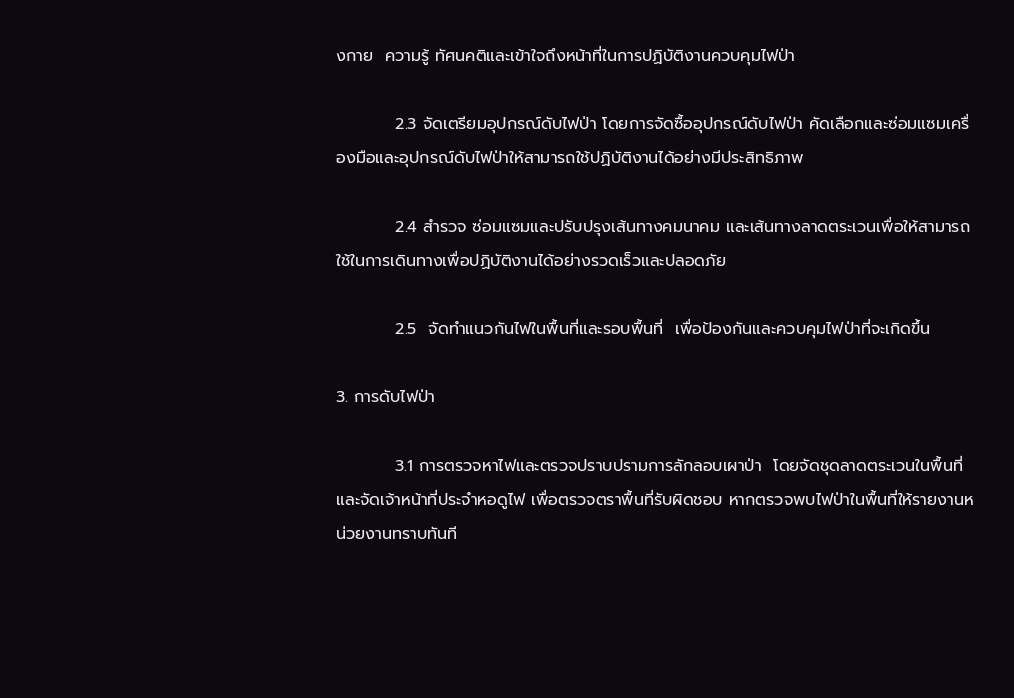งกาย  ความรู้ ทัศนคติและเข้าใจถึงหน้าที่ในการปฏิบัติงานควบคุมไฟป่า

          2.3 จัดเตรียมอุปกรณ์ดับไฟป่า โดยการจัดซื้ออุปกรณ์ดับไฟป่า คัดเลือกและซ่อมแซมเครื่องมือและอุปกรณ์ดับไฟป่าให้สามารถใช้ปฏิบัติงานได้อย่างมีประสิทธิภาพ

          2.4 สำรวจ ซ่อมแซมและปรับปรุงเส้นทางคมนาคม และเส้นทางลาดตระเวนเพื่อให้สามารถใช้ในการเดินทางเพื่อปฏิบัติงานได้อย่างรวดเร็วและปลอดภัย

          2.5  จัดทำแนวกันไฟในพื้นที่และรอบพื้นที่  เพื่อป้องกันและควบคุมไฟป่าที่จะเกิดขึ้น

3. การดับไฟป่า

          3.1 การตรวจหาไฟและตรวจปราบปรามการลักลอบเผาป่า  โดยจัดชุดลาดตระเวนในพื้นที่ และจัดเจ้าหน้าที่ประจำหอดูไฟ เพื่อตรวจตราพื้นที่รับผิดชอบ หากตรวจพบไฟป่าในพื้นที่ให้รายงานหน่วยงานทราบทันที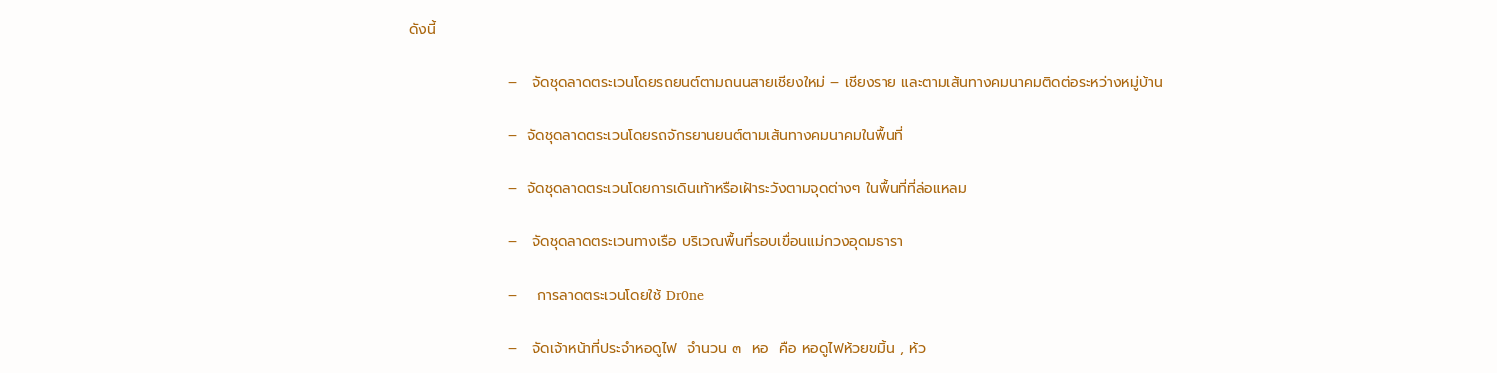ดังนี้

                   –   จัดชุดลาดตระเวนโดยรถยนต์ตามถนนสายเชียงใหม่ – เชียงราย และตามเส้นทางคมนาคมติดต่อระหว่างหมู่บ้าน

                   –  จัดชุดลาดตระเวนโดยรถจักรยานยนต์ตามเส้นทางคมนาคมในพื้นที่

                   –  จัดชุดลาดตระเวนโดยการเดินเท้าหรือเฝ้าระวังตามจุดต่างๆ ในพื้นที่ที่ล่อแหลม

                   –   จัดชุดลาดตระเวนทางเรือ บริเวณพื้นที่รอบเขื่อนแม่กวงอุดมธารา

                   –    การลาดตระเวนโดยใช้ Dr0ne

                   –   จัดเจ้าหน้าที่ประจำหอดูไฟ  จำนวน ๓  หอ  คือ หอดูไฟห้วยขมิ้น , ห้ว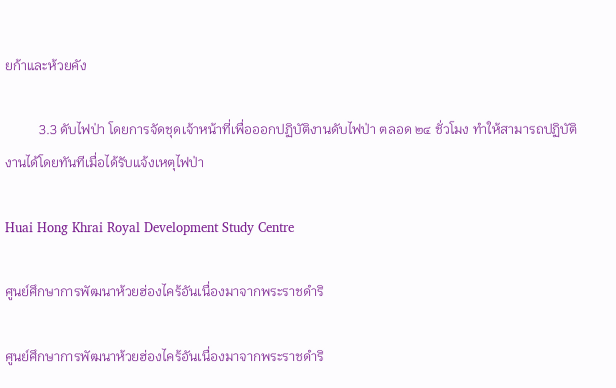ยก้าและห้วยคัง

          3.3 ดับไฟป่า โดยการจัดชุดเจ้าหน้าที่เพื่อออกปฏิบัติงานดับไฟป่า ตลอด ๒๔ ชั่วโมง ทำให้สามารถปฏิบัติงานได้โดยทันทีเมื่อได้รับแจ้งเหตุไฟป่า

Huai Hong Khrai Royal Development Study Centre

ศูนย์ศึกษาการพัฒนาห้วยฮ่องไคร้อันเนื่องมาจากพระราชดำริ

ศูนย์ศึกษาการพัฒนาห้วยฮ่องไคร้อันเนื่องมาจากพระราชดำริ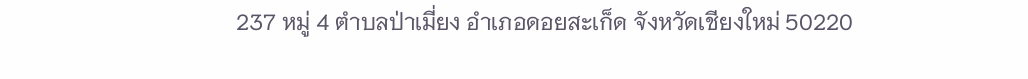237 หมู่ 4 ตำบลป่าเมี่ยง อำเภอดอยสะเก็ด จังหวัดเชียงใหม่ 50220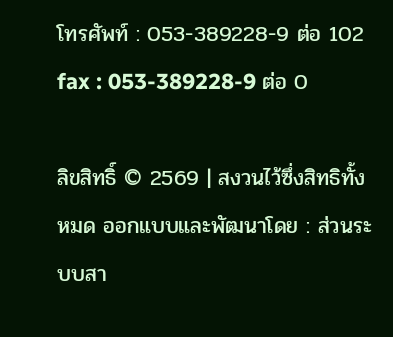โทรศัพท์ : 053-389228-9 ต่อ 102 fax : 053-389228-9 ต่อ 0

ลิขสิทธิ์ © 2569 | สงวนไว้ซึ่งสิทธิทั้งหมด ออกแบบและพัฒนาโดย : ส่วนระบบสา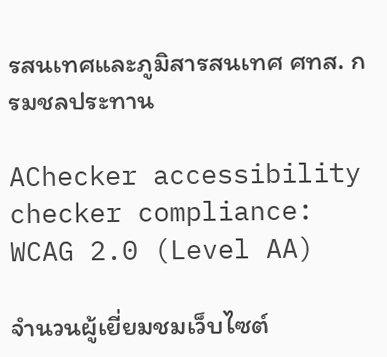รสนเทศและภูมิสารสนเทศ ศทส. กรมชลประทาน

AChecker accessibility checker compliance: WCAG 2.0 (Level AA)

จำนวนผู้เยี่ยมชมเว็บไซต์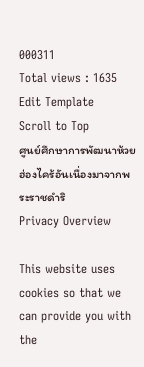000311
Total views : 1635
Edit Template
Scroll to Top
ศูนย์ศึกษาการพัฒนาห้วยฮ่องไคร้อันเนื่องมาจากพระราชดำริ
Privacy Overview

This website uses cookies so that we can provide you with the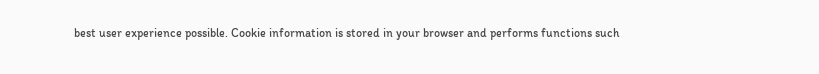best user experience possible. Cookie information is stored in your browser and performs functions such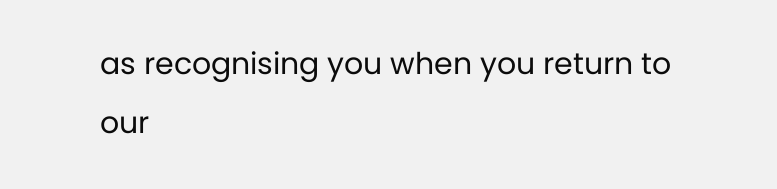as recognising you when you return to our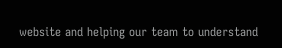website and helping our team to understand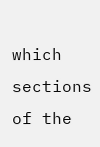which sections of the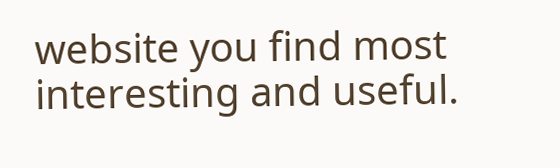website you find most interesting and useful.